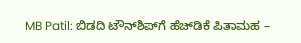MB Patil: ಬಿಡದಿ ಟೌನ್‌ಶಿಪ್‌ಗೆ ಹೆಚ್‌ಡಿಕೆ ಪಿತಾಮಹ –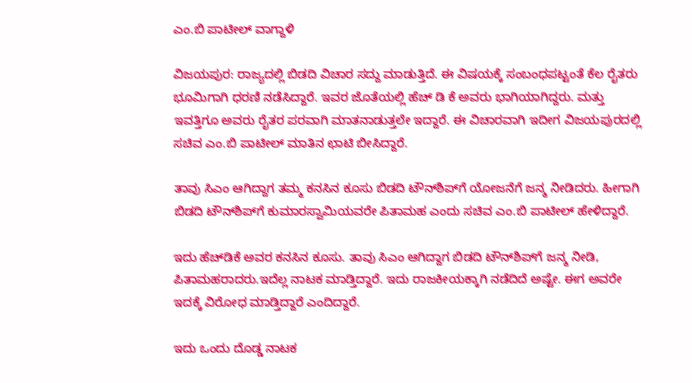ಎಂ.ಬಿ ಪಾಟೀಲ್ ವಾಗ್ದಾಳಿ

ವಿಜಯಪುರ: ರಾಜ್ಯದಲ್ಲಿ ಬಿಡದಿ ವಿಚಾರ ಸದ್ದು ಮಾಡುತ್ತಿದೆ. ಈ ವಿಷಯಕ್ಕೆ ಸಂಬಂಧಪಟ್ಟಂತೆ ಕೆಲ ರೈತರು ಭೂಮಿಗಾಗಿ ಧರಣಿ ನಡೆಸಿದ್ದಾರೆ. ಇವರ ಜೊತೆಯಲ್ಲಿ ಹೆಚ್‌ ಡಿ ಕೆ ಅವರು ಭಾಗಿಯಾಗಿದ್ದರು. ಮತ್ತು ಇವತ್ತಿಗೂ ಅವರು ರೈತರ ಪರವಾಗಿ ಮಾತನಾಡುತ್ತಲೇ ಇದ್ದಾರೆ. ಈ ವಿಚಾರವಾಗಿ ಇದೀಗ ವಿಜಯಪುರದಲ್ಲಿ ಸಚಿವ ಎಂ.ಬಿ ಪಾಟೀಲ್ ಮಾತಿನ ಛಾಟಿ ಬೀಸಿದ್ದಾರೆ.

ತಾವು ಸಿಎಂ ಆಗಿದ್ದಾಗ ತಮ್ಮ ಕನಸಿನ ಕೂಸು ಬಿಡದಿ ಟೌನ್‌ಶಿಪ್‌ಗೆ ಯೋಜನೆಗೆ ಜನ್ಮ ನೀಡಿದರು. ಹೀಗಾಗಿ ಬಿಡದಿ ಟೌನ್‌ಶಿಪ್‌ಗೆ ಕುಮಾರಸ್ವಾಮಿಯವರೇ ಪಿತಾಮಹ ಎಂದು ಸಚಿವ ಎಂ.ಬಿ ಪಾಟೀಲ್ ಹೇಳಿದ್ದಾರೆ.

ಇದು ಹೆಚ್‌ಡಿಕೆ ಅವರ ಕನಸಿನ ಕೂಸು. ತಾವು ಸಿಎಂ ಆಗಿದ್ದಾಗ ಬಿಡದಿ ಟೌನ್‌ಶಿಪ್‌ಗೆ ಜನ್ಮ ನೀಡಿ, ಪಿತಾಮಹರಾದರು.ಇದೆಲ್ಲ ನಾಟಕ ಮಾಡ್ತಿದ್ದಾರೆ. ಇದು ರಾಜಕೀಯಕ್ಕಾಗಿ ನಡೆದಿದೆ ಅಷ್ಟೇ. ಈಗ ಅವರೇ ಇದಕ್ಕೆ ವಿರೋಧ ಮಾಡ್ತಿದ್ದಾರೆ ಎಂದಿದ್ದಾರೆ.

ಇದು ಒಂದು ದೊಡ್ಡ ನಾಟಕ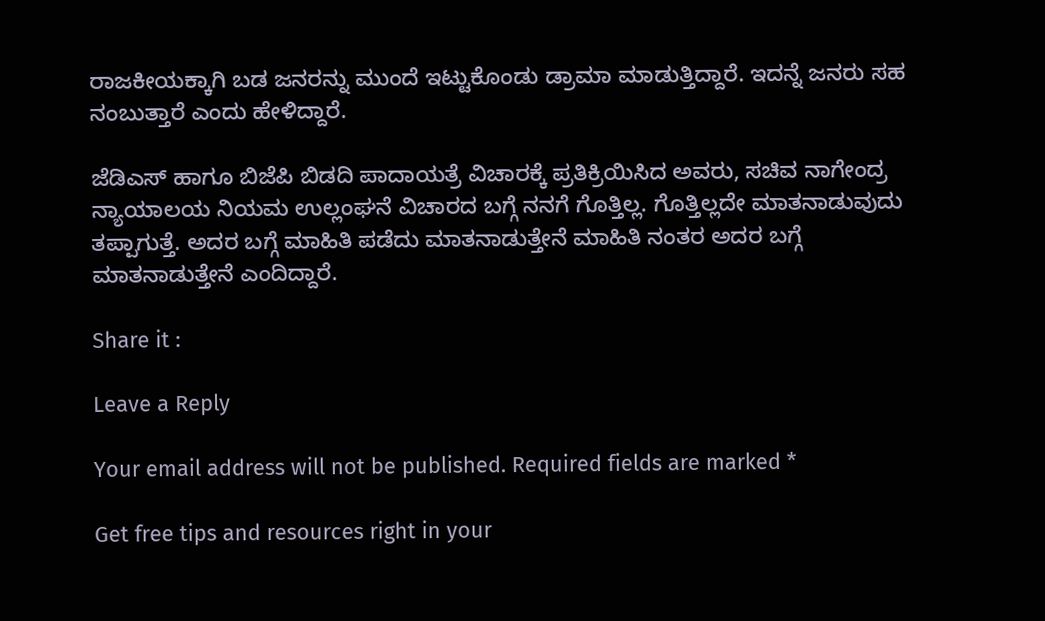ರಾಜಕೀಯಕ್ಕಾಗಿ ಬಡ ಜನರನ್ನು ಮುಂದೆ ಇಟ್ಟುಕೊಂಡು ಡ್ರಾಮಾ ಮಾಡುತ್ತಿದ್ದಾರೆ. ಇದನ್ನೆ ಜನರು ಸಹ ನಂಬುತ್ತಾರೆ ಎಂದು ಹೇಳಿದ್ದಾರೆ.

ಜೆಡಿಎಸ್ ಹಾಗೂ ಬಿಜೆಪಿ ಬಿಡದಿ ಪಾದಾಯತ್ರೆ ವಿಚಾರಕ್ಕೆ ಪ್ರತಿಕ್ರಿಯಿಸಿದ ಅವರು, ಸಚಿವ ನಾಗೇಂದ್ರ ನ್ಯಾಯಾಲಯ ನಿಯಮ ಉಲ್ಲಂಘನೆ ವಿಚಾರದ ಬಗ್ಗೆ ನನಗೆ ಗೊತ್ತಿಲ್ಲ. ಗೊತ್ತಿಲ್ಲದೇ ಮಾತನಾಡುವುದು ತಪ್ಪಾಗುತ್ತೆ. ಅದರ ಬಗ್ಗೆ ಮಾಹಿತಿ ಪಡೆದು ಮಾತನಾಡುತ್ತೇನೆ ಮಾಹಿತಿ ನಂತರ ಅದರ ಬಗ್ಗೆ ಮಾತನಾಡುತ್ತೇನೆ ಎಂದಿದ್ದಾರೆ.

Share it :

Leave a Reply

Your email address will not be published. Required fields are marked *

Get free tips and resources right in your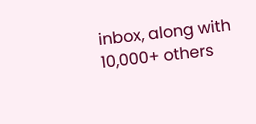inbox, along with 10,000+ others